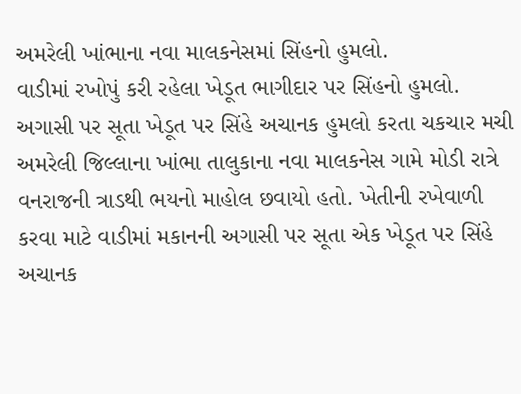અમરેલી ખાંભાના નવા માલકનેસમાં સિંહનો હુમલો.
વાડીમાં રખોપું કરી રહેલા ખેડૂત ભાગીદાર પર સિંહનો હુમલો.
અગાસી પર સૂતા ખેડૂત પર સિંહે અચાનક હુમલો કરતા ચકચાર મચી
અમરેલી જિલ્લાના ખાંભા તાલુકાના નવા માલકનેસ ગામે મોડી રાત્રે વનરાજની ત્રાડથી ભયનો માહોલ છવાયો હતો. ખેતીની રખેવાળી કરવા માટે વાડીમાં મકાનની અગાસી પર સૂતા એક ખેડૂત પર સિંહે અચાનક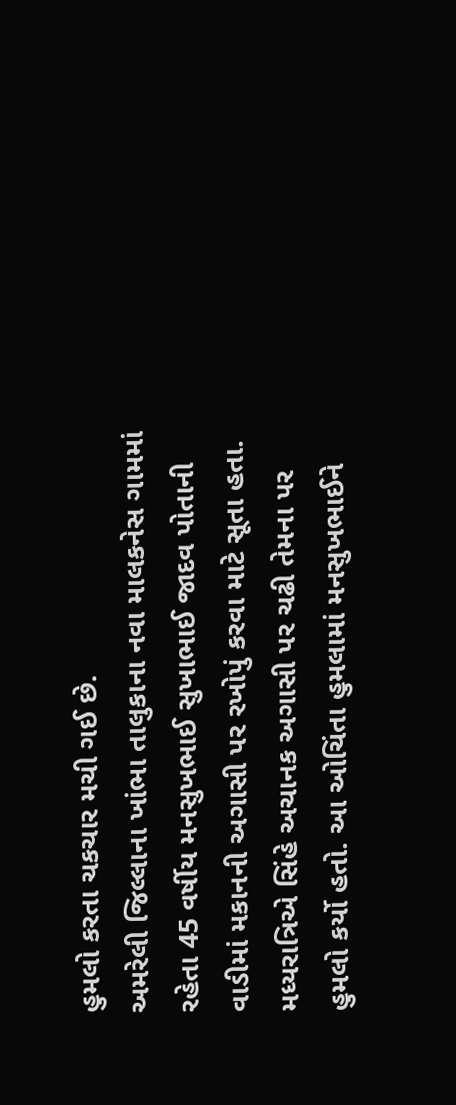હુમલો કરતા ચકચાર મચી ગઈ છે.
અમરેલી જિલ્લાના ખાંભા તાલુકાના નવા માલકનેસ ગામમાં રહેતા 45 વર્ષીય મનસુખભાઈ સુખાભાઈ જાદવ પોતાની વાડીમાં મકાનની અગાસી પર રખોપું કરવા માટે સૂતા હતા. મધ્યરાત્રિએ સિંહે અચાનક અગાસી પર ચઢી તેમના પર હુમલો કર્યો હતો. આ ઓચિંતા હુમલામાં મનસુખભાઈને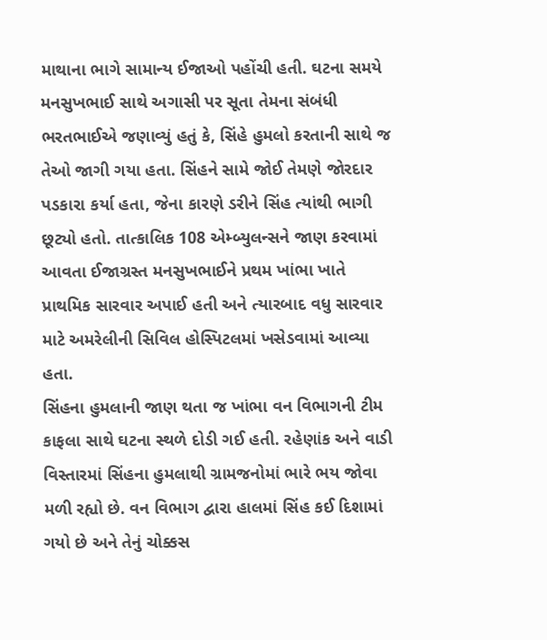માથાના ભાગે સામાન્ય ઈજાઓ પહોંચી હતી. ઘટના સમયે મનસુખભાઈ સાથે અગાસી પર સૂતા તેમના સંબંધી ભરતભાઈએ જણાવ્યું હતું કે, સિંહે હુમલો કરતાની સાથે જ તેઓ જાગી ગયા હતા. સિંહને સામે જોઈ તેમણે જોરદાર પડકારા કર્યા હતા, જેના કારણે ડરીને સિંહ ત્યાંથી ભાગી છૂટ્યો હતો. તાત્કાલિક 108 એમ્બ્યુલન્સને જાણ કરવામાં આવતા ઈજાગ્રસ્ત મનસુખભાઈને પ્રથમ ખાંભા ખાતે પ્રાથમિક સારવાર અપાઈ હતી અને ત્યારબાદ વધુ સારવાર માટે અમરેલીની સિવિલ હોસ્પિટલમાં ખસેડવામાં આવ્યા હતા.
સિંહના હુમલાની જાણ થતા જ ખાંભા વન વિભાગની ટીમ કાફલા સાથે ઘટના સ્થળે દોડી ગઈ હતી. રહેણાંક અને વાડી વિસ્તારમાં સિંહના હુમલાથી ગ્રામજનોમાં ભારે ભય જોવા મળી રહ્યો છે. વન વિભાગ દ્વારા હાલમાં સિંહ કઈ દિશામાં ગયો છે અને તેનું ચોક્કસ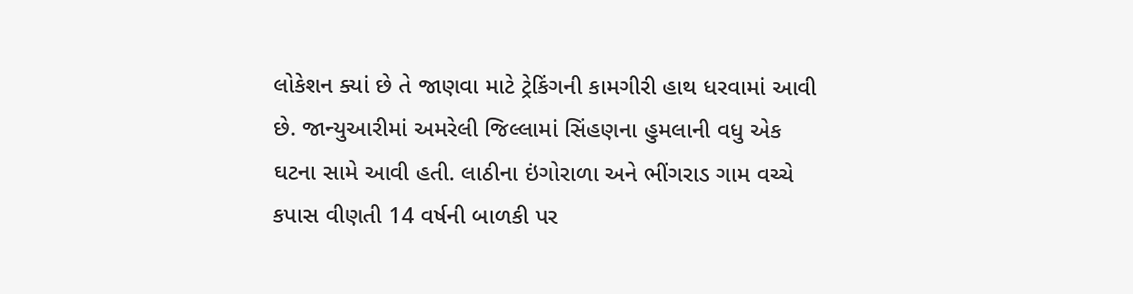લોકેશન ક્યાં છે તે જાણવા માટે ટ્રેકિંગની કામગીરી હાથ ધરવામાં આવી છે. જાન્યુઆરીમાં અમરેલી જિલ્લામાં સિંહણના હુમલાની વધુ એક ઘટના સામે આવી હતી. લાઠીના ઇંગોરાળા અને ભીંગરાડ ગામ વચ્ચે કપાસ વીણતી 14 વર્ષની બાળકી પર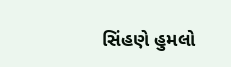સિંહણે હુમલો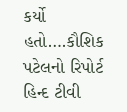કર્યો હતો….કૌશિક પટેલનો રિપોર્ટ હિન્દ ટીવી